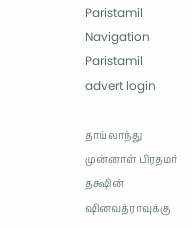Paristamil Navigation Paristamil advert login

தாய்லாந்து முன்னாள் பிரதமர் தக்ஷின் ஷினவத்ராவுக்கு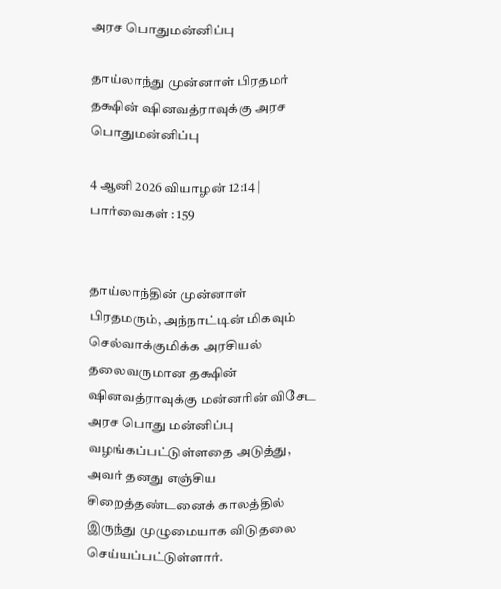அரச பொதுமன்னிப்பு

தாய்லாந்து முன்னாள் பிரதமர் தக்ஷின் ஷினவத்ராவுக்கு அரச பொதுமன்னிப்பு

4 ஆனி 2026 வியாழன் 12:14 | பார்வைகள் : 159


தாய்லாந்தின் முன்னாள் பிரதமரும், அந்நாட்டின் மிகவும் செல்வாக்குமிக்க அரசியல் தலைவருமான தக்ஷின் ஷினவத்ராவுக்கு மன்னரின் விசேட அரச பொது மன்னிப்பு வழங்கப்பட்டுள்ளதை அடுத்து, அவர் தனது எஞ்சிய சிறைத்தண்டனைக் காலத்தில் இருந்து முழுமையாக விடுதலை செய்யப்பட்டுள்ளார்.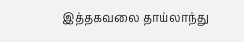இத்தகவலை தாய்லாந்து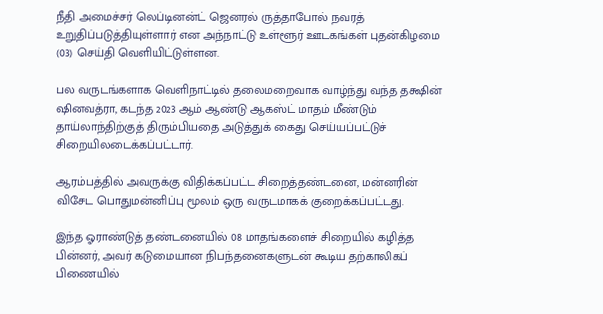நீதி அமைச்சர் லெப்டினன்ட் ஜெனரல் ருத்தாபோல் நவரத் உறுதிப்படுத்தியுள்ளார் என அந்நாட்டு உள்ளூர் ஊடகங்கள் புதன்கிழமை (03) செய்தி வெளியிட்டுள்ளன.

பல வருடங்களாக வெளிநாட்டில் தலைமறைவாக வாழ்ந்து வந்த தக்ஷின் ஷினவத்ரா, கடந்த 2023 ஆம் ஆண்டு ஆகஸ்ட் மாதம் மீண்டும் தாய்லாந்திற்குத் திரும்பியதை அடுத்துக் கைது செய்யப்பட்டுச் சிறையிலடைக்கப்பட்டார்.

ஆரம்பத்தில் அவருக்கு விதிக்கப்பட்ட சிறைத்தண்டனை, மன்னரின் விசேட பொதுமன்னிப்பு மூலம் ஒரு வருடமாகக் குறைக்கப்பட்டது.

இந்த ஓராண்டுத் தண்டனையில் 08 மாதங்களைச் சிறையில் கழித்த பின்னர், அவர் கடுமையான நிபந்தனைகளுடன் கூடிய தற்காலிகப் பிணையில்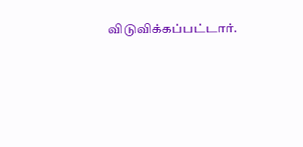விடுவிக்கப்பட்டார்.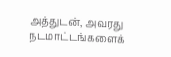அத்துடன், அவரது நடமாட்டங்களைக்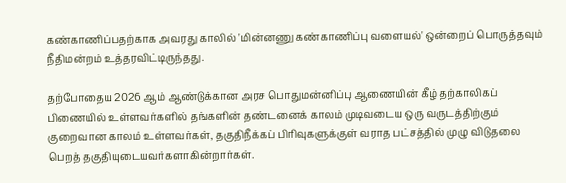கண்காணிப்பதற்காக அவரது காலில் 'மின்னணு கண்காணிப்பு வளையல்' ஒன்றைப் பொருத்தவும் நீதிமன்றம் உத்தரவிட்டிருந்தது.

தற்போதைய 2026 ஆம் ஆண்டுக்கான அரச பொதுமன்னிப்பு ஆணையின் கீழ் தற்காலிகப் பிணையில் உள்ளவர்களில் தங்களின் தண்டனைக் காலம் முடிவடைய ஒரு வருடத்திற்கும் குறைவான காலம் உள்ளவர்கள், தகுதிநீக்கப் பிரிவுகளுக்குள் வராத பட்சத்தில் முழு விடுதலை பெறத் தகுதியுடையவர்களாகின்றார்கள்.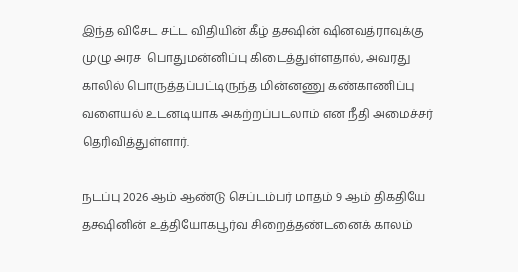இந்த விசேட சட்ட விதியின் கீழ் தக்ஷின் ஷினவத்ராவுக்கு முழு அரச  பொதுமன்னிப்பு கிடைத்துள்ளதால், அவரது காலில் பொருத்தப்பட்டிருந்த மின்னணு கண்காணிப்பு வளையல் உடனடியாக அகற்றப்படலாம் என நீதி அமைச்சர் தெரிவித்துள்ளார்.

நடப்பு 2026 ஆம் ஆண்டு செப்டம்பர் மாதம் 9 ஆம் திகதியே தக்ஷினின் உத்தியோகபூர்வ சிறைத்தண்டனைக் காலம்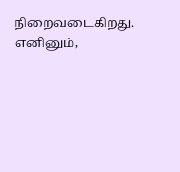நிறைவடைகிறது. எனினும்,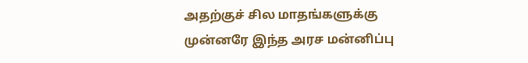அதற்குச் சில மாதங்களுக்கு முன்னரே இந்த அரச மன்னிப்பு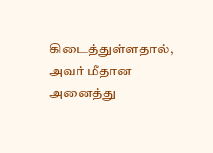கிடைத்துள்ளதால், அவர் மீதான அனைத்து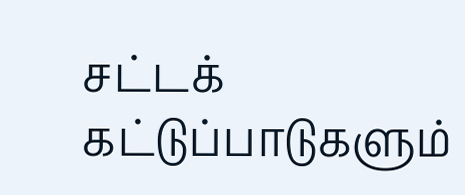சட்டக் கட்டுப்பாடுகளும்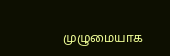முழுமையாக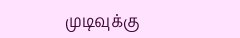முடிவுக்கு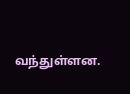வந்துள்ளன.